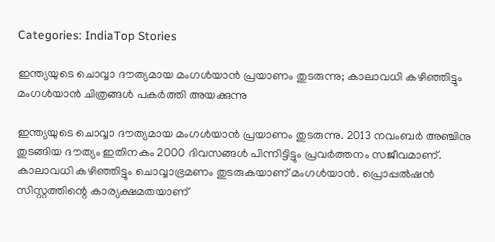Categories: IndiaTop Stories

ഇന്ത്യയുടെ ചൊവ്വാ ദൗത്യമായ മംഗൾയാൻ പ്രയാണം തുടരുന്നു; കാലാവധി കഴിഞ്ഞിട്ടും മംഗൾയാൻ ചിത്രങ്ങൾ പകർത്തി അയക്കുന്നു

ഇന്ത്യയുടെ ചൊവ്വാ ദൗത്യമായ മംഗൾയാൻ പ്രയാണം തുടരുന്നു. 2013 നവംബർ അഞ്ചിനു തുടങ്ങിയ ദൗത്യം ഇതിനകം 2000 ദിവസങ്ങൾ പിന്നിട്ടിട്ടും പ്രവർത്തനം സജീവമാണ്. കാലാവധി കഴിഞ്ഞിട്ടും ചൊവ്വാഭ്രമണം തുടരുകയാണ് മംഗൾയാൻ. പ്രൊപ്പൽഷൻ സിസ്റ്റത്തിന്റെ കാര്യക്ഷമതയാണ്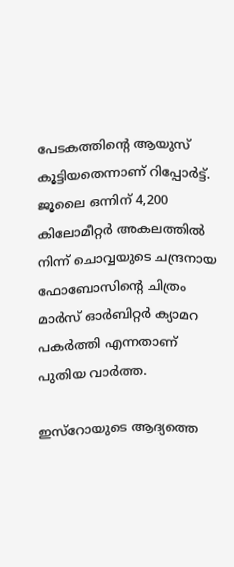പേടകത്തിന്റെ ആയുസ് കൂട്ടിയതെന്നാണ് റിപ്പോർട്ട്. ജൂലൈ ഒന്നിന് 4,200 കിലോമീറ്റർ അകലത്തിൽ നിന്ന് ചൊവ്വയുടെ ചന്ദ്രനായ ഫോബോസിന്റെ ചിത്രം മാർസ് ഓർബിറ്റർ ക്യാമറ പകർത്തി എന്നതാണ് പുതിയ വാർത്ത.

ഇസ്‌റോയുടെ ആദ്യത്തെ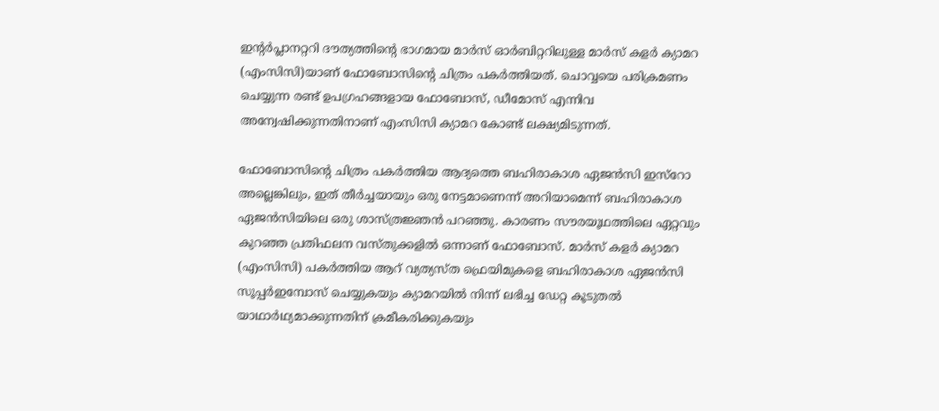ഇന്റർപ്ലാനറ്ററി ദൗത്യത്തിന്റെ ഭാഗമായ മാർസ് ഓർബിറ്ററിലുള്ള മാർസ് കളർ ക്യാമറ (എംസിസി)യാണ് ഫോബോസിന്റെ ചിത്രം പകർത്തിയത്. ചൊവ്വയെ പരിക്രമണം ചെയ്യുന്ന രണ്ട് ഉപഗ്രഹങ്ങളായ ഫോബോസ്, ഡീമോസ് എന്നിവ അന്വേഷിക്കുന്നതിനാണ് എംസിസി ക്യാമറ കോണ്ട് ലക്ഷ്യമിടുന്നത്.

ഫോബോസിന്റെ ചിത്രം പകർത്തിയ ആദ്യത്തെ ബഹിരാകാശ ഏജൻസി ഇസ്‌റോ അല്ലെങ്കിലും, ഇത് തീർച്ചയായും ഒരു നേട്ടമാണെന്ന് അറിയാമെന്ന് ബഹിരാകാശ ഏജൻസിയിലെ ഒരു ശാസ്ത്രജ്ഞൻ പറഞ്ഞു. കാരണം സൗരയൂഥത്തിലെ ഏറ്റവും കുറഞ്ഞ പ്രതിഫലന വസ്തുക്കളിൽ ഒന്നാണ് ഫോബോസ്. മാർസ് കളർ ക്യാമറ (എംസിസി) പകർത്തിയ ആറ് വ്യത്യസ്ത ഫ്രെയിമുകളെ ബഹിരാകാശ ഏജൻസി സൂപ്പർഇമ്പോസ് ചെയ്യുകയും ക്യാമറയിൽ നിന്ന് ലഭിച്ച ഡേറ്റ കൂടുതൽ യാഥാർഥ്യമാക്കുന്നതിന് ക്രമീകരിക്കുകയും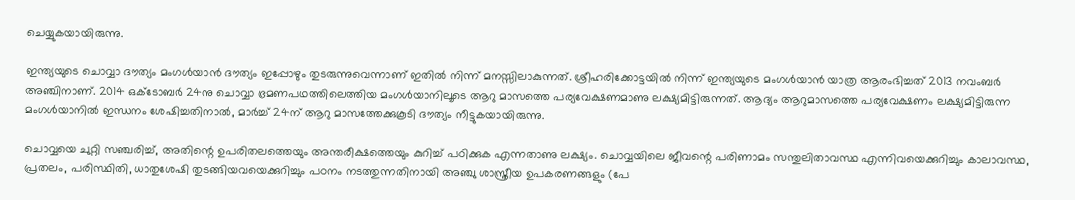ചെയ്യുകയായിരുന്നു.

ഇന്ത്യയുടെ ചൊവ്വാ ദൗത്യം മംഗൾയാൻ ദൗത്യം ഇപ്പോഴും തുടരുന്നുവെന്നാണ് ഇതിൽ നിന്ന് മനസ്സിലാകുന്നത്. ശ്രീഹരിക്കോട്ടയിൽ നിന്ന് ഇന്ത്യയുടെ മംഗൾയാൻ യാത്ര ആരംഭിച്ചത് 2013 നവംബർ അഞ്ചിനാണ്. 2014 ഒക്ടോബർ 24നു ചൊവ്വാ ഭ്രമണപഥത്തിലെത്തിയ മംഗൾയാനിലൂടെ ആറു മാസത്തെ പര്യവേക്ഷണമാണു ലക്ഷ്യമിട്ടിരുന്നത്. ആദ്യം ആറുമാസത്തെ പര്യവേക്ഷണം ലക്ഷ്യമിട്ടിരുന്ന മംഗൾയാനിൽ ഇന്ധനം ശേഷിച്ചതിനാൽ, മാർച്ച് 24ന് ആറു മാസത്തേക്കുകൂടി ദൗത്യം നീട്ടുകയായിരുന്നു.

ചൊവ്വയെ ചുറ്റി സഞ്ചരിച്ച്, അതിന്റെ ഉപരിതലത്തെയും അന്തരീക്ഷത്തെയും കുറിച്ച് പഠിക്കുക എന്നതാണു ലക്ഷ്യം. ചൊവ്വയിലെ ജീവന്റെ പരിണാമം സന്തുലിതാവസ്ഥ എന്നിവയെക്കുറിച്ചും കാലാവസ്ഥ, പ്രതലം, പരിസ്ഥിതി, ധാതുശേഷി തുടങ്ങിയവയെക്കുറിച്ചും പഠനം നടത്തുന്നതിനായി അഞ്ചു ശാസ്ത്രീയ ഉപകരണങ്ങളും (പേ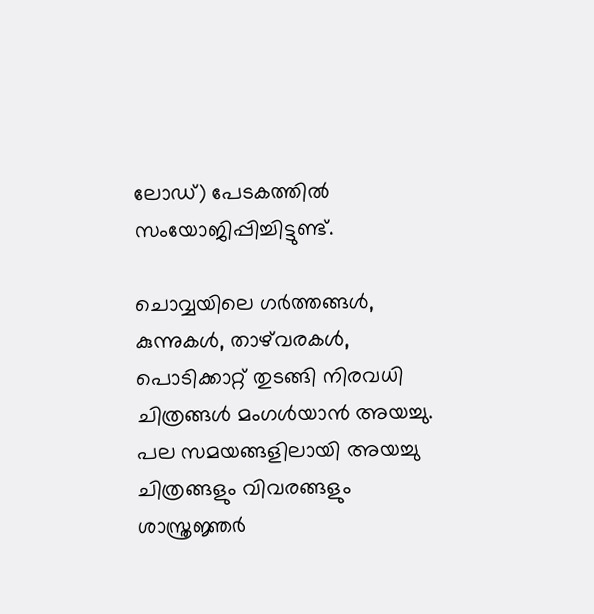ലോഡ്) പേടകത്തിൽ സംയോജിപ്പിച്ചിട്ടുണ്ട്.

ചൊവ്വയിലെ ഗര്‍ത്തങ്ങള്‍, കുന്നുകൾ‍, താഴ്‌വരകള്‍, പൊടിക്കാറ്റ് തുടങ്ങി നിരവധി ചിത്രങ്ങള്‍ മംഗൾ‌യാൻ അയച്ചു. പല സമയങ്ങളിലായി അയച്ചു ചിത്രങ്ങളും വിവരങ്ങളും ശാസ്ത്രജ്ഞര്‍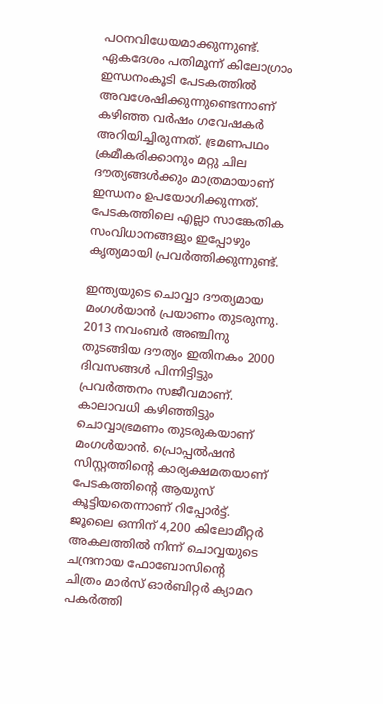പഠനവിധേയമാക്കുന്നുണ്ട്. ഏകദേശം പതിമൂന്ന് കിലോഗ്രാം ഇന്ധനംകൂടി പേടകത്തില്‍ അവശേഷിക്കുന്നുണ്ടെന്നാണ് കഴിഞ്ഞ വർഷം ഗവേഷകർ അറിയിച്ചിരുന്നത്. ഭ്രമണപഥം ക്രമീകരിക്കാനും മറ്റു ചില ദൗത്യങ്ങൾക്കും മാത്രമായാണ് ഇന്ധനം ഉപയോഗിക്കുന്നത്. പേടകത്തിലെ എല്ലാ സാങ്കേതിക സംവിധാനങ്ങളും ഇപ്പോഴും കൃത്യമായി പ്രവർത്തിക്കുന്നുണ്ട്.

ഇന്ത്യയുടെ ചൊവ്വാ ദൗത്യമായ മംഗൾയാൻ പ്രയാണം തുടരുന്നു. 2013 നവംബർ അഞ്ചിനു തുടങ്ങിയ ദൗത്യം ഇതിനകം 2000 ദിവസങ്ങൾ പിന്നിട്ടിട്ടും പ്രവർത്തനം സജീവമാണ്. കാലാവധി കഴിഞ്ഞിട്ടും ചൊവ്വാഭ്രമണം തുടരുകയാണ് മംഗൾയാൻ. പ്രൊപ്പൽഷൻ സിസ്റ്റത്തിന്റെ കാര്യക്ഷമതയാണ് പേടകത്തിന്റെ ആയുസ് കൂട്ടിയതെന്നാണ് റിപ്പോർട്ട്. ജൂലൈ ഒന്നിന് 4,200 കിലോമീറ്റർ അകലത്തിൽ നിന്ന് ചൊവ്വയുടെ ചന്ദ്രനായ ഫോബോസിന്റെ ചിത്രം മാർസ് ഓർബിറ്റർ ക്യാമറ പകർത്തി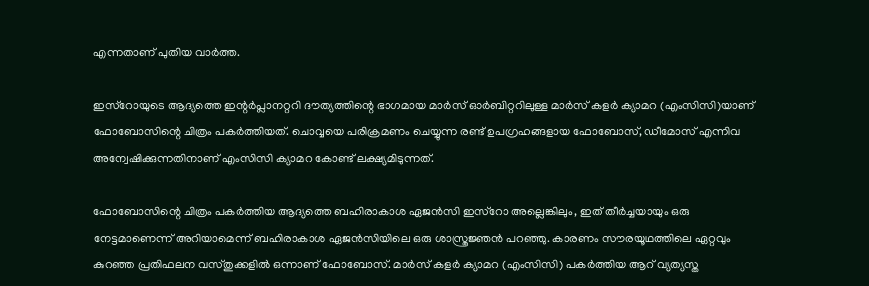എന്നതാണ് പുതിയ വാർത്ത.

ഇസ്‌റോയുടെ ആദ്യത്തെ ഇന്റർപ്ലാനറ്ററി ദൗത്യത്തിന്റെ ഭാഗമായ മാർസ് ഓർബിറ്ററിലുള്ള മാർസ് കളർ ക്യാമറ (എംസിസി)യാണ് ഫോബോസിന്റെ ചിത്രം പകർത്തിയത്. ചൊവ്വയെ പരിക്രമണം ചെയ്യുന്ന രണ്ട് ഉപഗ്രഹങ്ങളായ ഫോബോസ്, ഡീമോസ് എന്നിവ അന്വേഷിക്കുന്നതിനാണ് എംസിസി ക്യാമറ കോണ്ട് ലക്ഷ്യമിടുന്നത്.

ഫോബോസിന്റെ ചിത്രം പകർത്തിയ ആദ്യത്തെ ബഹിരാകാശ ഏജൻസി ഇസ്‌റോ അല്ലെങ്കിലും, ഇത് തീർച്ചയായും ഒരു നേട്ടമാണെന്ന് അറിയാമെന്ന് ബഹിരാകാശ ഏജൻസിയിലെ ഒരു ശാസ്ത്രജ്ഞൻ പറഞ്ഞു. കാരണം സൗരയൂഥത്തിലെ ഏറ്റവും കുറഞ്ഞ പ്രതിഫലന വസ്തുക്കളിൽ ഒന്നാണ് ഫോബോസ്. മാർസ് കളർ ക്യാമറ (എംസിസി) പകർത്തിയ ആറ് വ്യത്യസ്ത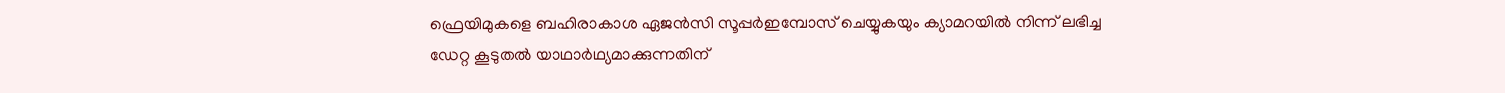ഫ്രെയിമുകളെ ബഹിരാകാശ ഏജൻസി സൂപ്പർഇമ്പോസ് ചെയ്യുകയും ക്യാമറയിൽ നിന്ന് ലഭിച്ച ഡേറ്റ കൂടുതൽ യാഥാർഥ്യമാക്കുന്നതിന്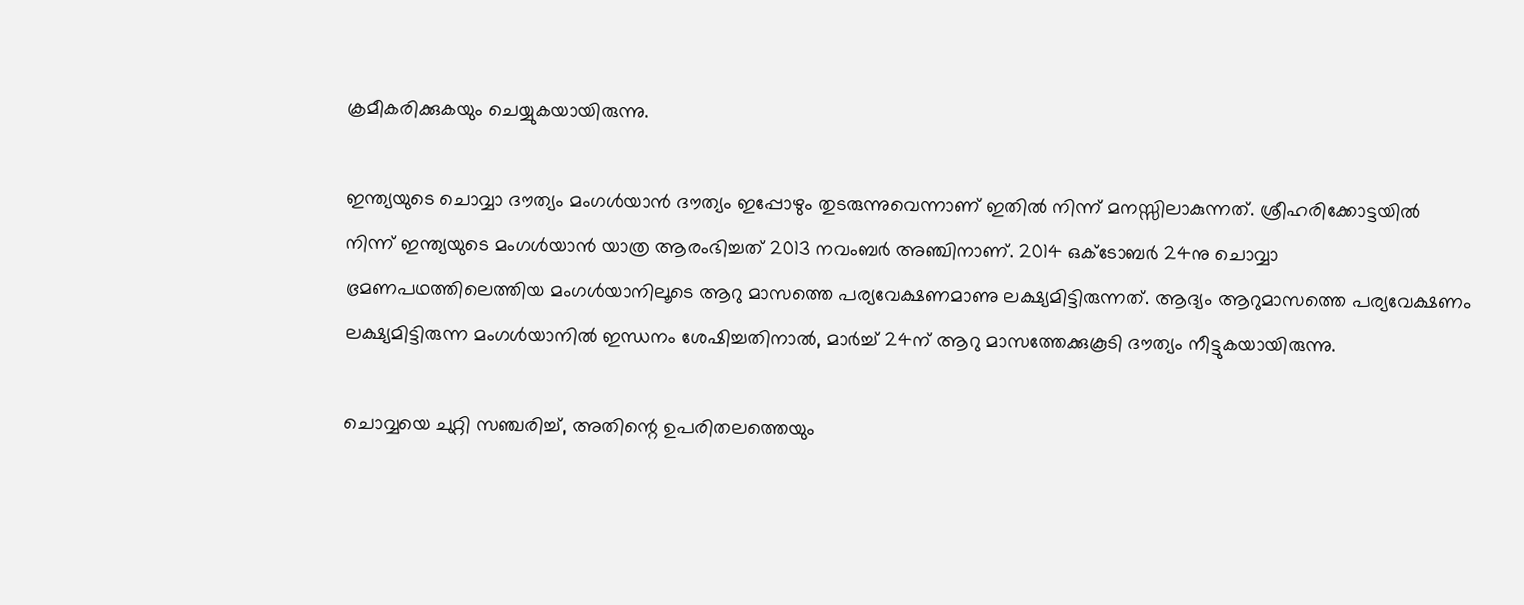ക്രമീകരിക്കുകയും ചെയ്യുകയായിരുന്നു.

ഇന്ത്യയുടെ ചൊവ്വാ ദൗത്യം മംഗൾയാൻ ദൗത്യം ഇപ്പോഴും തുടരുന്നുവെന്നാണ് ഇതിൽ നിന്ന് മനസ്സിലാകുന്നത്. ശ്രീഹരിക്കോട്ടയിൽ നിന്ന് ഇന്ത്യയുടെ മംഗൾയാൻ യാത്ര ആരംഭിച്ചത് 2013 നവംബർ അഞ്ചിനാണ്. 2014 ഒക്ടോബർ 24നു ചൊവ്വാ ഭ്രമണപഥത്തിലെത്തിയ മംഗൾയാനിലൂടെ ആറു മാസത്തെ പര്യവേക്ഷണമാണു ലക്ഷ്യമിട്ടിരുന്നത്. ആദ്യം ആറുമാസത്തെ പര്യവേക്ഷണം ലക്ഷ്യമിട്ടിരുന്ന മംഗൾയാനിൽ ഇന്ധനം ശേഷിച്ചതിനാൽ, മാർച്ച് 24ന് ആറു മാസത്തേക്കുകൂടി ദൗത്യം നീട്ടുകയായിരുന്നു.

ചൊവ്വയെ ചുറ്റി സഞ്ചരിച്ച്, അതിന്റെ ഉപരിതലത്തെയും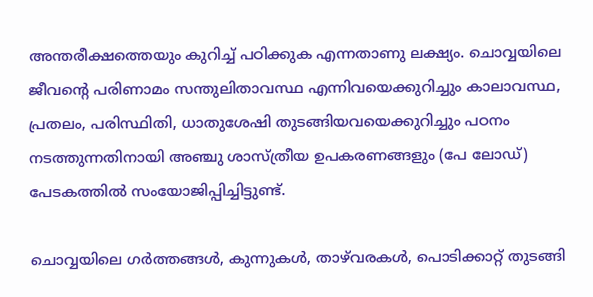അന്തരീക്ഷത്തെയും കുറിച്ച് പഠിക്കുക എന്നതാണു ലക്ഷ്യം. ചൊവ്വയിലെ ജീവന്റെ പരിണാമം സന്തുലിതാവസ്ഥ എന്നിവയെക്കുറിച്ചും കാലാവസ്ഥ, പ്രതലം, പരിസ്ഥിതി, ധാതുശേഷി തുടങ്ങിയവയെക്കുറിച്ചും പഠനം നടത്തുന്നതിനായി അഞ്ചു ശാസ്ത്രീയ ഉപകരണങ്ങളും (പേ ലോഡ്) പേടകത്തിൽ സംയോജിപ്പിച്ചിട്ടുണ്ട്.

ചൊവ്വയിലെ ഗര്‍ത്തങ്ങള്‍, കുന്നുകൾ‍, താഴ്‌വരകള്‍, പൊടിക്കാറ്റ് തുടങ്ങി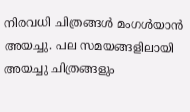നിരവധി ചിത്രങ്ങള്‍ മംഗൾ‌യാൻ അയച്ചു. പല സമയങ്ങളിലായി അയച്ചു ചിത്രങ്ങളും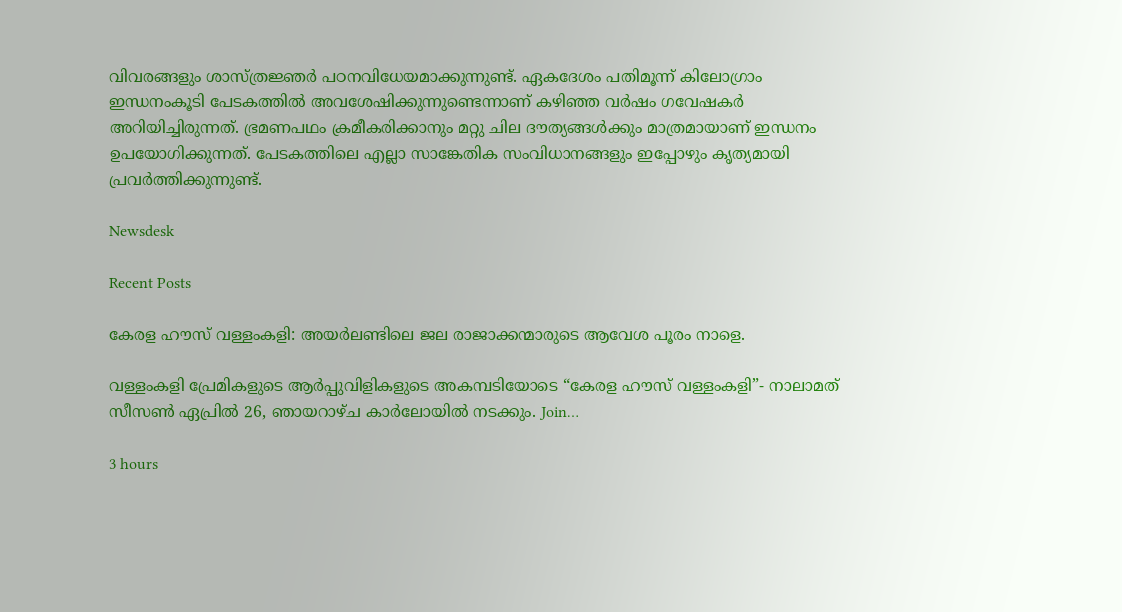വിവരങ്ങളും ശാസ്ത്രജ്ഞര്‍ പഠനവിധേയമാക്കുന്നുണ്ട്. ഏകദേശം പതിമൂന്ന് കിലോഗ്രാം ഇന്ധനംകൂടി പേടകത്തില്‍ അവശേഷിക്കുന്നുണ്ടെന്നാണ് കഴിഞ്ഞ വർഷം ഗവേഷകർ അറിയിച്ചിരുന്നത്. ഭ്രമണപഥം ക്രമീകരിക്കാനും മറ്റു ചില ദൗത്യങ്ങൾക്കും മാത്രമായാണ് ഇന്ധനം ഉപയോഗിക്കുന്നത്. പേടകത്തിലെ എല്ലാ സാങ്കേതിക സംവിധാനങ്ങളും ഇപ്പോഴും കൃത്യമായി പ്രവർത്തിക്കുന്നുണ്ട്.

Newsdesk

Recent Posts

കേരള ഹൗസ് വള്ളംകളി: അയർലണ്ടിലെ ജല രാജാക്കന്മാരുടെ ആവേശ പൂരം നാളെ.

വള്ളംകളി പ്രേമികളുടെ ആർപ്പുവിളികളുടെ അകമ്പടിയോടെ “കേരള ഹൗസ് വള്ളംകളി”- നാലാമത് സീസൺ ഏപ്രിൽ 26, ഞായറാഴ്ച കാർലോയിൽ നടക്കും. Join…

3 hours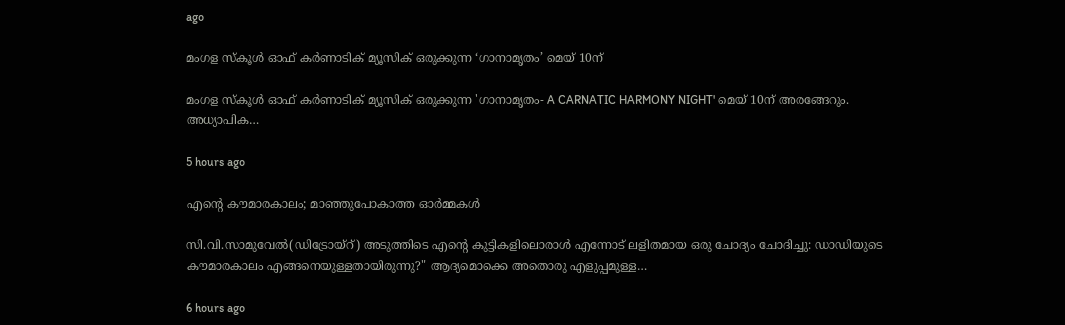ago

മംഗള സ്കൂൾ ഓഫ് കർണാടിക് മ്യൂസിക് ഒരുക്കുന്ന ‘ഗാനാമൃതം’ മെയ്‌ 10ന്

മംഗള സ്കൂൾ ഓഫ് കർണാടിക് മ്യൂസിക് ഒരുക്കുന്ന 'ഗാനാമൃതം- A CARNATIC HARMONY NIGHT' മെയ്‌ 10ന് അരങ്ങേറും. അധ്യാപിക…

5 hours ago

എന്റെ കൗമാരകാലം; മാഞ്ഞുപോകാത്ത ഓർമ്മകൾ

സി.വി.സാമുവേൽ(ഡിട്രോയ്റ്) അടുത്തിടെ എന്റെ കുട്ടികളിലൊരാൾ എന്നോട് ലളിതമായ ഒരു ചോദ്യം ചോദിച്ചു: ഡാഡിയുടെ കൗമാരകാലം എങ്ങനെയുള്ളതായിരുന്നു?" ആദ്യമൊക്കെ അതൊരു എളുപ്പമുള്ള…

6 hours ago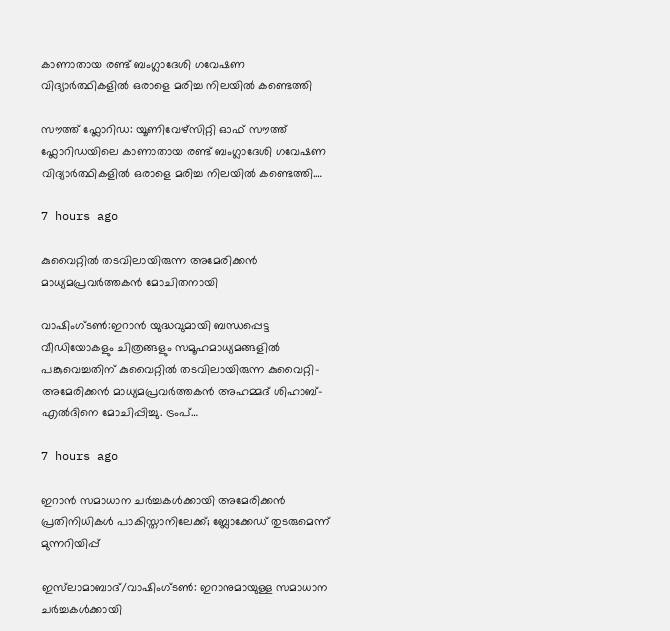കാണാതായ രണ്ട് ബംഗ്ലാദേശി ഗവേഷണ വിദ്യാർത്ഥികളിൽ ഒരാളെ മരിച്ച നിലയിൽ കണ്ടെത്തി

സൗത്ത് ഫ്ലോറിഡ: യൂണിവേഴ്സിറ്റി ഓഫ് സൗത്ത് ഫ്ലോറിഡയിലെ കാണാതായ രണ്ട് ബംഗ്ലാദേശി ഗവേഷണ വിദ്യാർത്ഥികളിൽ ഒരാളെ മരിച്ച നിലയിൽ കണ്ടെത്തി.…

7 hours ago

കുവൈറ്റിൽ തടവിലായിരുന്ന അമേരിക്കൻ മാധ്യമപ്രവർത്തകൻ മോചിതനായി

വാഷിംഗ്ടൺ:ഇറാൻ യുദ്ധവുമായി ബന്ധപ്പെട്ട വീഡിയോകളും ചിത്രങ്ങളും സമൂഹമാധ്യമങ്ങളിൽ പങ്കുവെച്ചതിന് കുവൈറ്റിൽ തടവിലായിരുന്ന കുവൈറ്റി-അമേരിക്കൻ മാധ്യമപ്രവർത്തകൻ അഹമ്മദ് ശിഹാബ്-എൽദിനെ മോചിപ്പിച്ചു. ട്രംപ്…

7 hours ago

ഇറാൻ സമാധാന ചർച്ചകൾക്കായി അമേരിക്കൻ പ്രതിനിധികൾ പാകിസ്താനിലേക്ക്; ബ്ലോക്കേഡ് തുടരുമെന്ന് മുന്നറിയിപ്പ്

ഇസ്‌ലാമാബാദ്/വാഷിംഗ്ടൺ: ഇറാനുമായുള്ള സമാധാന ചർച്ചകൾക്കായി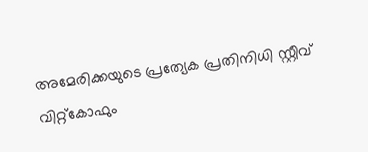അമേരിക്കയുടെ പ്രത്യേക പ്രതിനിധി സ്റ്റീവ് വിറ്റ്‌കോഫും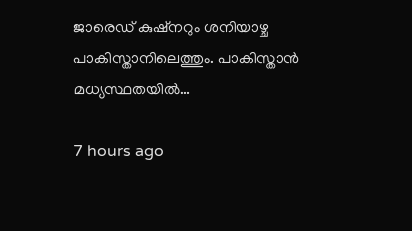ജാരെഡ് കുഷ്‌നറും ശനിയാഴ്ച പാകിസ്താനിലെത്തും. പാകിസ്താൻ മധ്യസ്ഥതയിൽ…

7 hours ago